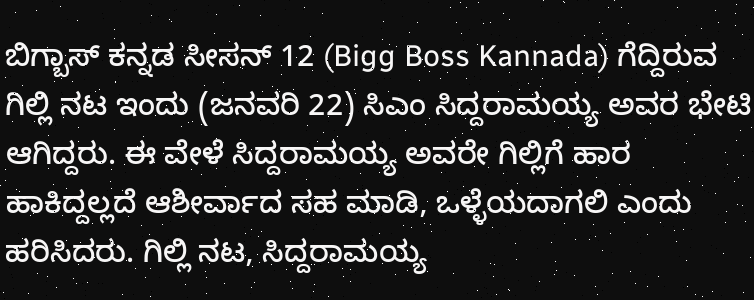ಬಿಗ್ಬಾಸ್ ಕನ್ನಡ ಸೀಸನ್ 12 (Bigg Boss Kannada) ಗೆದ್ದಿರುವ ಗಿಲ್ಲಿ ನಟ ಇಂದು (ಜನವರಿ 22) ಸಿಎಂ ಸಿದ್ದರಾಮಯ್ಯ ಅವರ ಭೇಟಿ ಆಗಿದ್ದರು. ಈ ವೇಳೆ ಸಿದ್ದರಾಮಯ್ಯ ಅವರೇ ಗಿಲ್ಲಿಗೆ ಹಾರ ಹಾಕಿದ್ದಲ್ಲದೆ ಆಶೀರ್ವಾದ ಸಹ ಮಾಡಿ, ಒಳ್ಳೆಯದಾಗಲಿ ಎಂದು ಹರಿಸಿದರು. ಗಿಲ್ಲಿ ನಟ, ಸಿದ್ದರಾಮಯ್ಯ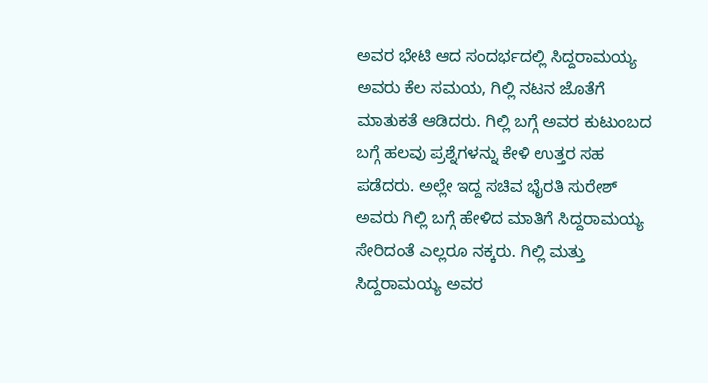ಅವರ ಭೇಟಿ ಆದ ಸಂದರ್ಭದಲ್ಲಿ ಸಿದ್ದರಾಮಯ್ಯ ಅವರು ಕೆಲ ಸಮಯ, ಗಿಲ್ಲಿ ನಟನ ಜೊತೆಗೆ ಮಾತುಕತೆ ಆಡಿದರು. ಗಿಲ್ಲಿ ಬಗ್ಗೆ ಅವರ ಕುಟುಂಬದ ಬಗ್ಗೆ ಹಲವು ಪ್ರಶ್ನೆಗಳನ್ನು ಕೇಳಿ ಉತ್ತರ ಸಹ ಪಡೆದರು. ಅಲ್ಲೇ ಇದ್ದ ಸಚಿವ ಭೈರತಿ ಸುರೇಶ್ ಅವರು ಗಿಲ್ಲಿ ಬಗ್ಗೆ ಹೇಳಿದ ಮಾತಿಗೆ ಸಿದ್ದರಾಮಯ್ಯ ಸೇರಿದಂತೆ ಎಲ್ಲರೂ ನಕ್ಕರು. ಗಿಲ್ಲಿ ಮತ್ತು ಸಿದ್ದರಾಮಯ್ಯ ಅವರ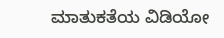ಮಾತುಕತೆಯ ವಿಡಿಯೋ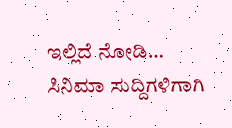ಇಲ್ಲಿದೆ ನೋಡಿ…
ಸಿನಿಮಾ ಸುದ್ದಿಗಳಿಗಾಗಿ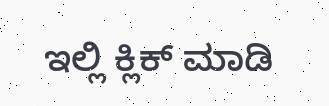ಇಲ್ಲಿ ಕ್ಲಿಕ್ ಮಾಡಿ